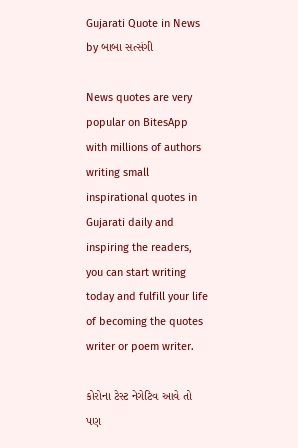Gujarati Quote in News by બાબા સત્સંગી

News quotes are very popular on BitesApp with millions of authors writing small inspirational quotes in Gujarati daily and inspiring the readers, you can start writing today and fulfill your life of becoming the quotes writer or poem writer.

કોરોના ટેસ્ટ નેગેટિવ આવે તો પણ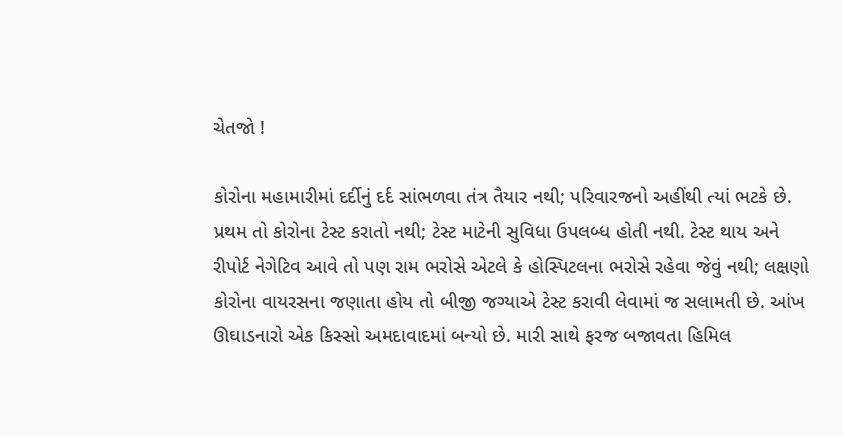ચેતજો !

કોરોના મહામારીમાં દર્દીનું દર્દ સાંભળવા તંત્ર તૈયાર નથી; પરિવારજનો અહીંથી ત્યાં ભટકે છે. પ્રથમ તો કોરોના ટેસ્ટ કરાતો નથી; ટેસ્ટ માટેની સુવિધા ઉપલબ્ધ હોતી નથી. ટેસ્ટ થાય અને રીપોર્ટ નેગેટિવ આવે તો પણ રામ ભરોસે એટલે કે હોસ્પિટલના ભરોસે રહેવા જેવું નથી; લક્ષણો કોરોના વાયરસના જણાતા હોય તો બીજી જગ્યાએ ટેસ્ટ કરાવી લેવામાં જ સલામતી છે. આંખ ઊઘાડનારો એક કિસ્સો અમદાવાદમાં બન્યો છે. મારી સાથે ફરજ બજાવતા હિમિલ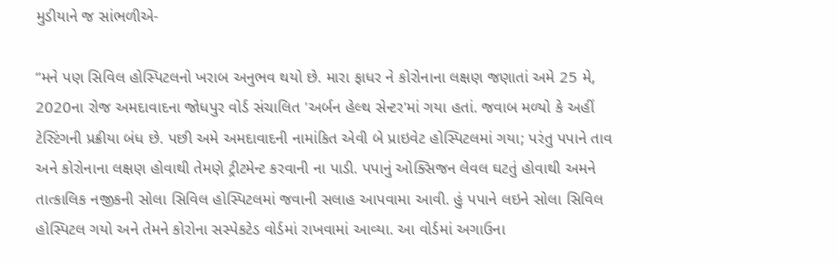મુડીયાને જ સાંભળીએ-

“મને પણ સિવિલ હોસ્પિટલનો ખરાબ અનુભવ થયો છે. મારા ફાધર ને કોરોનાના લક્ષણ જણાતાં અમે 25 મે, 2020ના રોજ અમદાવાદના જોધપુર વોર્ડ સંચાલિત 'અર્બન હેલ્થ સેન્ટર'માં ગયા હતાં. જવાબ મળ્યો કે અહીં ટેસ્ટિંગની પ્રક્રીયા બંધ છે. પછી અમે અમદાવાદની નામાંકિત એવી બે પ્રાઇવેટ હોસ્પિટલમાં ગયા; પરંતુ પપાને તાવ અને કોરોનાના લક્ષણ હોવાથી તેમણે ટ્રીટમેન્ટ કરવાની ના પાડી. પપાનું ઓક્સિજન લેવલ ઘટતું હોવાથી અમને તાત્કાલિક નજીકની સોલા સિવિલ હોસ્પિટલમાં જવાની સલાહ આપવામા આવી. હું પપાને લઇને સોલા સિવિલ હોસ્પિટલ ગયો અને તેમને કોરોના સસ્પેકટેડ વોર્ડમાં રાખવામાં આવ્યા. આ વોર્ડમાં અગાઉના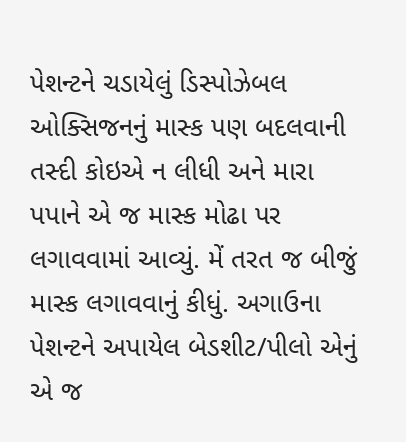પેશન્ટને ચડાયેલું ડિસ્પોઝેબલ ઓક્સિજનનું માસ્ક પણ બદલવાની તસ્દી કોઇએ ન લીધી અને મારા પપાને એ જ માસ્ક મોઢા પર લગાવવામાં આવ્યું. મેં તરત જ બીજું માસ્ક લગાવવાનું કીધું. અગાઉના પેશન્ટને અપાયેલ બેડશીટ/પીલો એનું એ જ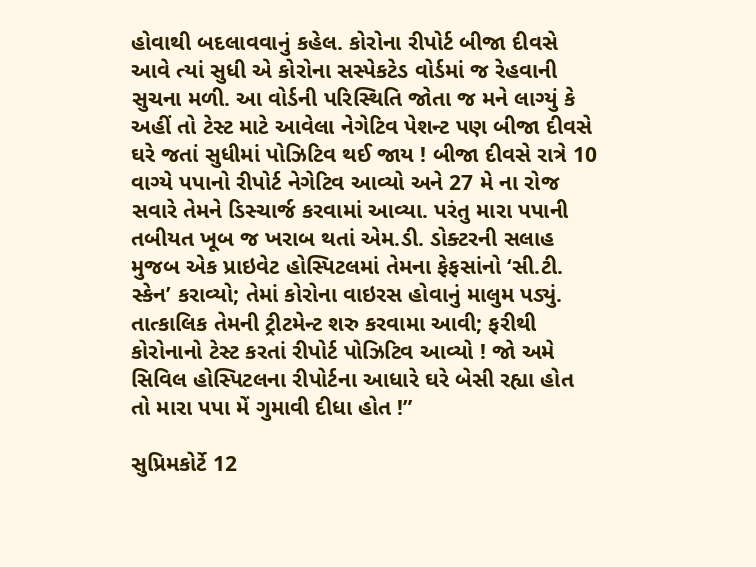હોવાથી બદલાવવાનું કહેલ. કોરોના રીપોર્ટ બીજા દીવસે આવે ત્યાં સુધી એ કોરોના સસ્પેકટેડ વોર્ડમાં જ રેહવાની સુચના મળી. આ વોર્ડની પરિસ્થિતિ જોતા જ મને લાગ્યું કે અહીં તો ટેસ્ટ માટે આવેલા નેગેટિવ પેશન્ટ પણ બીજા દીવસે ઘરે જતાં સુધીમાં પોઝિટિવ થઈ જાય ! બીજા દીવસે રાત્રે 10 વાગ્યે પપાનો રીપોર્ટ નેગેટિવ આવ્યો અને 27 મે ના રોજ સવારે તેમને ડિસ્ચાર્જ કરવામાં આવ્યા. પરંતુ મારા પપાની તબીયત ખૂબ જ ખરાબ થતાં એમ.ડી. ડોક્ટરની સલાહ મુજબ એક પ્રાઇવેટ હોસ્પિટલમાં તેમના ફેફસાંનો ‘સી.ટી. સ્કેન’ કરાવ્યો; તેમાં કોરોના વાઇરસ હોવાનું માલુમ પડ્યું. તાત્કાલિક તેમની ટ્રીટમેન્ટ શરુ કરવામા આવી; ફરીથી કોરોનાનો ટેસ્ટ કરતાં રીપોર્ટ પોઝિટિવ આવ્યો ! જો અમે સિવિલ હોસ્પિટલના રીપોર્ટના આધારે ઘરે બેસી રહ્યા હોત તો મારા પપા મેં ગુમાવી દીધા હોત !”

સુપ્રિમકોર્ટે 12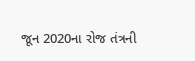જૂન 2020ના રોજ તંત્રની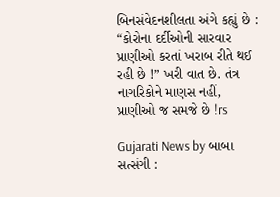બિનસંવેદનશીલતા અંગે કહ્યું છે : “કોરોના દર્દીઓની સારવાર પ્રાણીઓ કરતાં ખરાબ રીતે થઈ રહી છે !” ખરી વાત છે. તંત્ર નાગરિકોને માણસ નહીં, પ્રાણીઓ જ સમજે છે !rs

Gujarati News by બાબા સત્સંગી :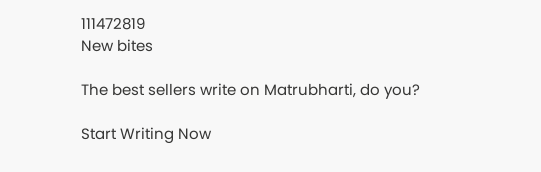111472819
New bites

The best sellers write on Matrubharti, do you?

Start Writing Now